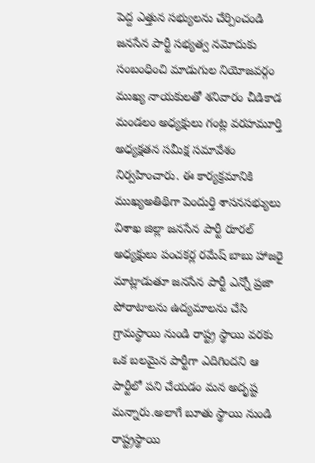పెద్ద ఎత్తున సభ్యులను చేర్పించండి
జనసేన పార్టీ సభ్యత్వ నమోదుకు సంబంధించి మాడుగుల నియోజవర్గం ముఖ్య నాయకులతో శనివారం చీడికాడ మండలం అధ్యక్షులు గంట్ల వరహమూర్తి అధ్యక్షతన సమీక్ష సమావేశం నిర్వహించారు. ఈ కార్యక్రమానికి ముఖ్యఅతిథిగా పెందుర్తి శాసనసభ్యులు విశాఖ జిల్లా జనసేన పార్టీ రూరల్ అధ్యక్షులు పంచకర్ల రమేష్ బాబు హాజరై మాట్లాడుతూ జనసేన పార్టీ ఎన్నో ప్రజా పోరాటాలను ఉద్యమాలను చేసి గ్రామస్థాయి నుండి రాష్ట్ర స్థాయి వరకు ఒక బలమైన పార్టీగా ఎదిగిందని ఆ పార్టీలో పని చేయడం మన అదృష్ట మన్నారు.అలాగే బూతు స్థాయి నుండి రాష్ట్రస్థాయి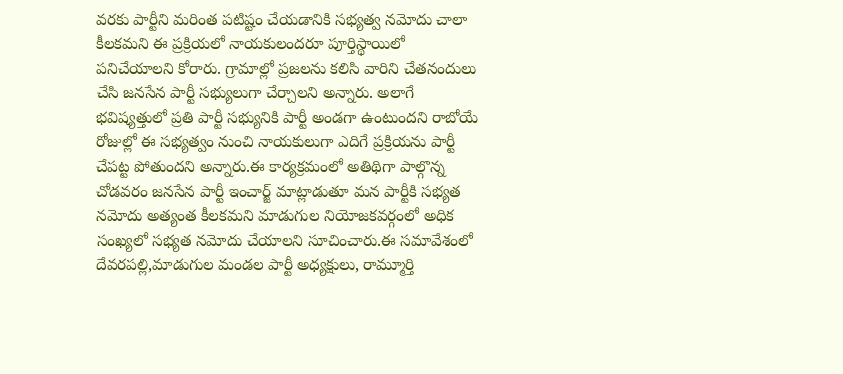వరకు పార్టీని మరింత పటిష్టం చేయడానికి సభ్యత్వ నమోదు చాలా కీలకమని ఈ ప్రక్రియలో నాయకులందరూ పూర్తిస్థాయిలో పనిచేయాలని కోరారు. గ్రామాల్లో ప్రజలను కలిసి వారిని చేతనందులు చేసి జనసేన పార్టీ సభ్యులుగా చేర్చాలని అన్నారు. అలాగే భవిష్యత్తులో ప్రతి పార్టీ సభ్యునికి పార్టీ అండగా ఉంటుందని రాబోయే రోజుల్లో ఈ సభ్యత్వం నుంచి నాయకులుగా ఎదిగే ప్రక్రియను పార్టీ చేపట్ట పోతుందని అన్నారు.ఈ కార్యక్రమంలో అతిథిగా పాల్గొన్న చోడవరం జనసేన పార్టీ ఇంచార్జ్ మాట్లాడుతూ మన పార్టీకి సభ్యత నమోదు అత్యంత కీలకమని మాడుగుల నియోజకవర్గంలో అధిక సంఖ్యలో సభ్యత నమోదు చేయాలని సూచించారు.ఈ సమావేశంలో దేవరపల్లి,మాడుగుల మండల పార్టీ అధ్యక్షులు, రామ్మూర్తి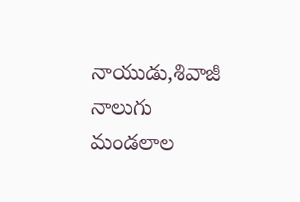నాయుడు,శివాజీ నాలుగు మండలాల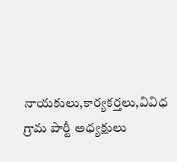నాయకులు,కార్యకర్తలు,వివిధ గ్రామ పార్టీ అధ్యక్షులు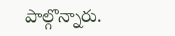పాల్గొన్నారు.